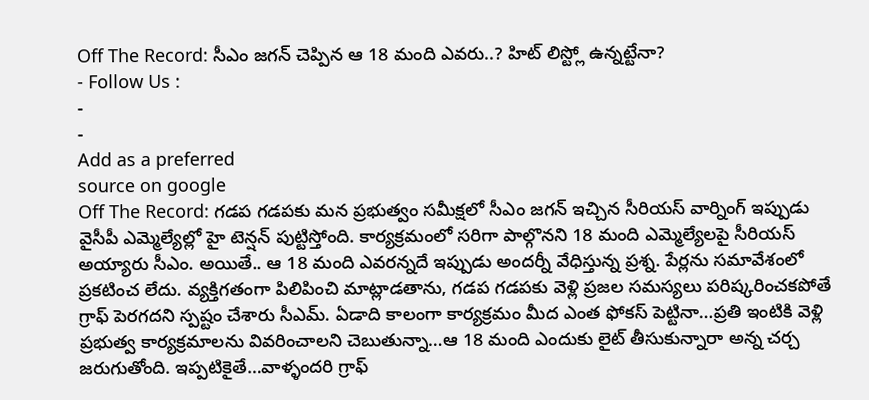Off The Record: సీఎం జగన్ చెప్పిన ఆ 18 మంది ఎవరు..? హిట్ లిస్ట్లో ఉన్నట్టేనా?
- Follow Us :
-
-
Add as a preferred
source on google
Off The Record: గడప గడపకు మన ప్రభుత్వం సమీక్షలో సీఎం జగన్ ఇచ్చిన సీరియస్ వార్నింగ్ ఇప్పుడు వైసీపీ ఎమ్మెల్యేల్లో హై టెన్షన్ పుట్టిస్తోంది. కార్యక్రమంలో సరిగా పాల్గొనని 18 మంది ఎమ్మెల్యేలపై సీరియస్ అయ్యారు సీఎం. అయితే.. ఆ 18 మంది ఎవరన్నదే ఇప్పుడు అందర్నీ వేధిస్తున్న ప్రశ్న. పేర్లను సమావేశంలో ప్రకటించ లేదు. వ్యక్తిగతంగా పిలిపించి మాట్లాడతాను, గడప గడపకు వెళ్లి ప్రజల సమస్యలు పరిష్కరించకపోతే గ్రాఫ్ పెరగదని స్పష్టం చేశారు సీఎమ్. ఏడాది కాలంగా కార్యక్రమం మీద ఎంత ఫోకస్ పెట్టినా…ప్రతి ఇంటికి వెళ్లి ప్రభుత్వ కార్యక్రమాలను వివరించాలని చెబుతున్నా…ఆ 18 మంది ఎందుకు లైట్ తీసుకున్నారా అన్న చర్చ జరుగుతోంది. ఇప్పటికైతే…వాళ్ళందరి గ్రాఫ్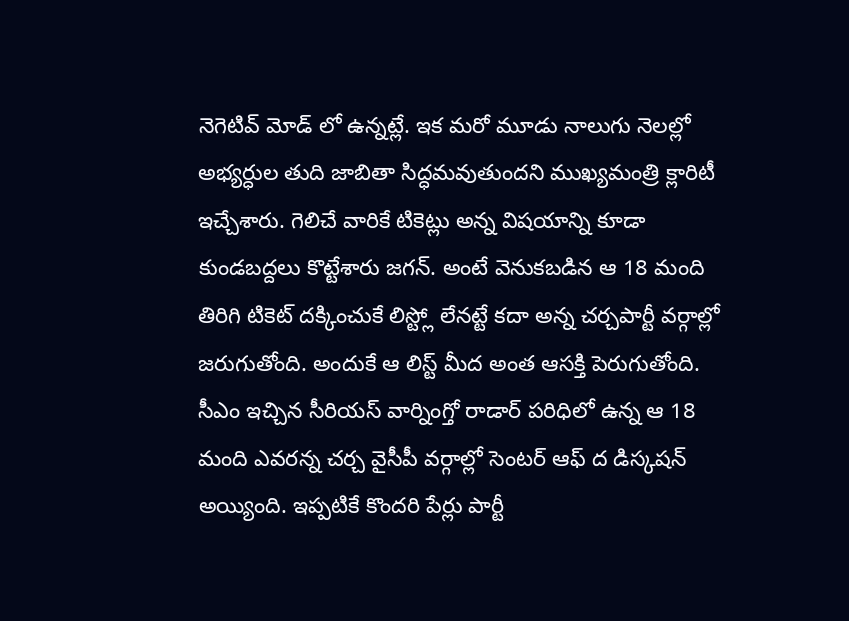నెగెటివ్ మోడ్ లో ఉన్నట్లే. ఇక మరో మూడు నాలుగు నెలల్లో అభ్యర్ధుల తుది జాబితా సిద్ధమవుతుందని ముఖ్యమంత్రి క్లారిటీ ఇచ్చేశారు. గెలిచే వారికే టికెట్లు అన్న విషయాన్ని కూడా కుండబద్దలు కొట్టేశారు జగన్. అంటే వెనుకబడిన ఆ 18 మంది తిరిగి టికెట్ దక్కించుకే లిస్ట్లో లేనట్టే కదా అన్న చర్చపార్టీ వర్గాల్లో జరుగుతోంది. అందుకే ఆ లిస్ట్ మీద అంత ఆసక్తి పెరుగుతోంది.
సీఎం ఇచ్చిన సీరియస్ వార్నింగ్తో రాడార్ పరిధిలో ఉన్న ఆ 18 మంది ఎవరన్న చర్చ వైసీపీ వర్గాల్లో సెంటర్ ఆఫ్ ద డిస్కషన్ అయ్యింది. ఇప్పటికే కొందరి పేర్లు పార్టీ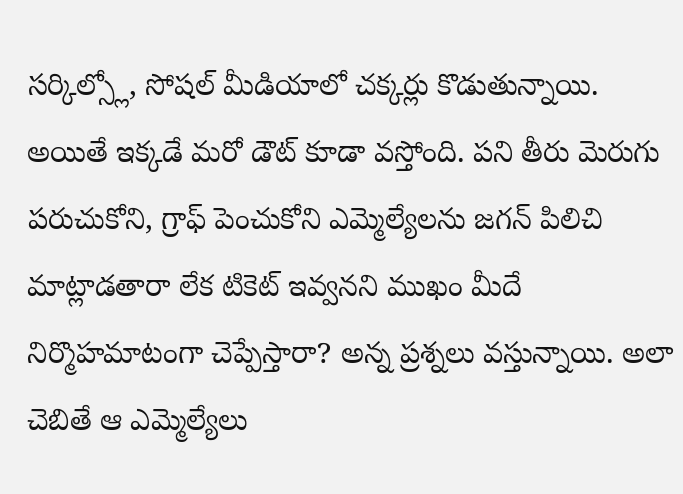సర్కిల్స్లో, సోషల్ మీడియాలో చక్కర్లు కొడుతున్నాయి. అయితే ఇక్కడే మరో డౌట్ కూడా వస్తోంది. పని తీరు మెరుగు పరుచుకోని, గ్రాఫ్ పెంచుకోని ఎమ్మెల్యేలను జగన్ పిలిచి మాట్లాడతారా లేక టికెట్ ఇవ్వనని ముఖం మీదే నిర్మొహమాటంగా చెప్పేస్తారా? అన్న ప్రశ్నలు వస్తున్నాయి. అలా చెబితే ఆ ఎమ్మెల్యేలు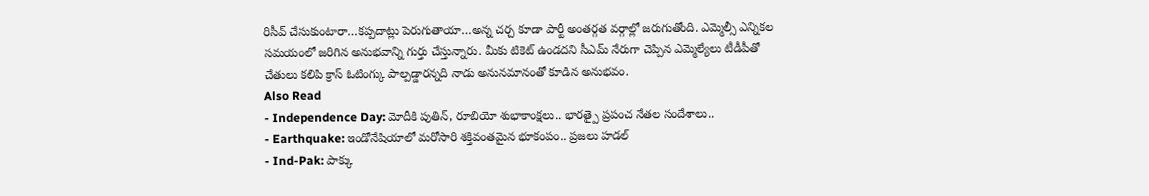రిసీవ్ చేసుకుంటారా…కప్పదాట్లు పెరుగుతాయా…అన్న చర్చ కూడా పార్టీ అంతర్గత వర్గాల్లో జరుగుతోంది. ఎమ్మెల్సీ ఎన్నికల సమయంలో జరిగిన అనుభవాన్ని గుర్తు చేస్తున్నారు. మీకు టికెట్ ఉండదని సీఎమ్ నేరుగా చెప్పిన ఎమ్మెల్యేలు టీడీపీతో చేతులు కలిపి క్రాస్ ఓటింగ్కు పాల్పడ్డారన్నది నాడు అనునమానంతో కూడిన అనుభవం.
Also Read
- Independence Day: మోదీకి పుతిన్, రూబియో శుభాకాంక్షలు.. భారత్పై ప్రపంచ నేతల సందేశాలు..
- Earthquake: ఇండోనేషియాలో మరోసారి శక్తివంతమైన భూకంపం.. ప్రజలు హడల్
- Ind-Pak: పాక్కు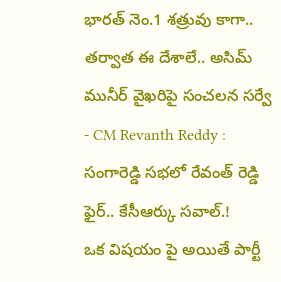భారత్ నెం.1 శత్రువు కాగా.. తర్వాత ఈ దేశాలే.. అసిమ్ మునీర్ వైఖరిపై సంచలన సర్వే
- CM Revanth Reddy : సంగారెడ్డి సభలో రేవంత్ రెడ్డి ఫైర్.. కేసీఆర్కు సవాల్.!
ఒక విషయం పై అయితే పార్టీ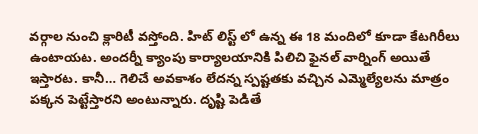వర్గాల నుంచి క్లారిటీ వస్తోంది. హిట్ లిస్ట్ లో ఉన్న ఈ 18 మందిలో కూడా కేటగిరీలు ఉంటాయట. అందర్నీ క్యాంపు కార్యాలయానికి పిలిచి ఫైనల్ వార్నింగ్ అయితే ఇస్తారట. కానీ… గెలిచే అవకాశం లేదన్న స్పష్టతకు వచ్చిన ఎమ్మెల్యేలను మాత్రం పక్కన పెట్టేస్తారని అంటున్నారు. దృష్టి పెడితే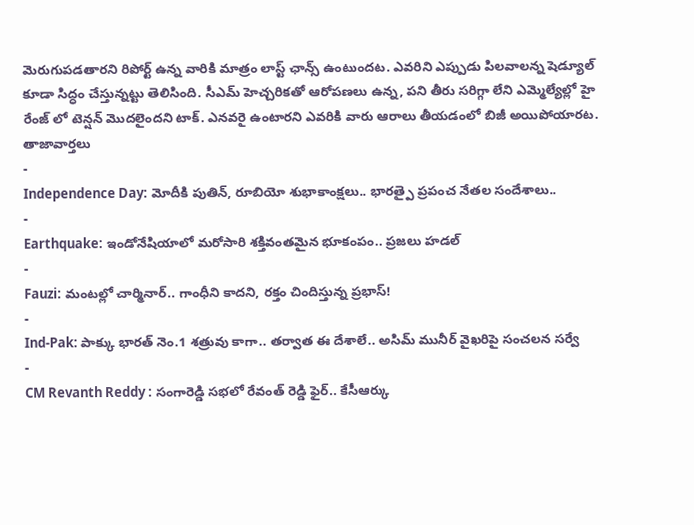మెరుగుపడతారని రిపోర్ట్ ఉన్న వారికి మాత్రం లాస్ట్ ఛాన్స్ ఉంటుందట. ఎవరిని ఎప్పుడు పిలవాలన్న షెడ్యూల్ కూడా సిద్ధం చేస్తున్నట్టు తెలిసింది. సీఎమ్ హెచ్చరికతో ఆరోపణలు ఉన్న, పని తీరు సరిగ్గా లేని ఎమ్మెల్యేల్లో హై రేంజ్ లో టెన్షన్ మొదలైందని టాక్. ఎనవరై ఉంటారని ఎవరికి వారు ఆరాలు తీయడంలో బిజీ అయిపోయారట.
తాజావార్తలు
-
Independence Day: మోదీకి పుతిన్, రూబియో శుభాకాంక్షలు.. భారత్పై ప్రపంచ నేతల సందేశాలు..
-
Earthquake: ఇండోనేషియాలో మరోసారి శక్తివంతమైన భూకంపం.. ప్రజలు హడల్
-
Fauzi: మంటల్లో చార్మినార్.. గాంధీని కాదని, రక్తం చిందిస్తున్న ప్రభాస్!
-
Ind-Pak: పాక్కు భారత్ నెం.1 శత్రువు కాగా.. తర్వాత ఈ దేశాలే.. అసిమ్ మునీర్ వైఖరిపై సంచలన సర్వే
-
CM Revanth Reddy : సంగారెడ్డి సభలో రేవంత్ రెడ్డి ఫైర్.. కేసీఆర్కు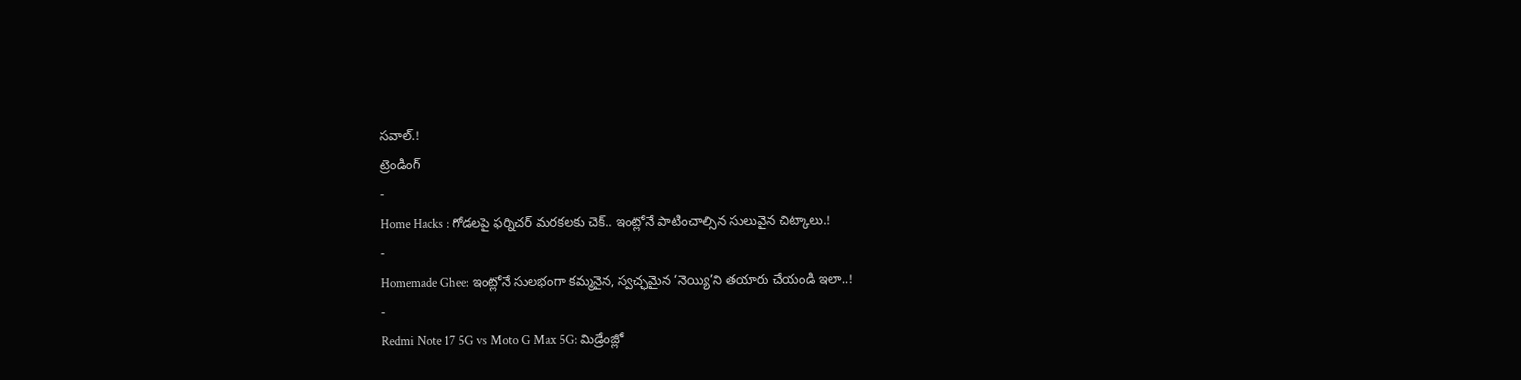సవాల్.!
ట్రెండింగ్
-
Home Hacks : గోడలపై ఫర్నిచర్ మరకలకు చెక్.. ఇంట్లోనే పాటించాల్సిన సులువైన చిట్కాలు.!
-
Homemade Ghee: ఇంట్లోనే సులభంగా కమ్మనైన, స్వచ్ఛమైన ‘నెయ్యి’ని తయారు చేయండి ఇలా..!
-
Redmi Note 17 5G vs Moto G Max 5G: మిడ్రేంజ్లో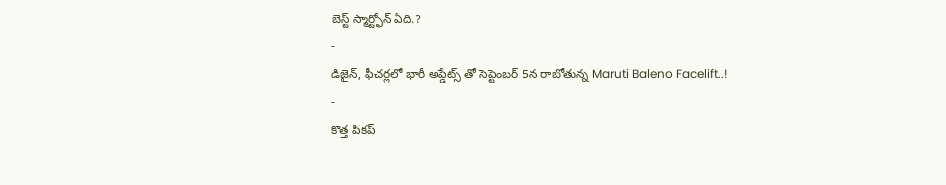బెస్ట్ స్మార్ట్ఫోన్ ఏది.?
-
డిజైన్, ఫీచర్లలో భారీ అప్డేట్స్ తో సెప్టెంబర్ 5న రాబోతున్న Maruti Baleno Facelift..!
-
కొత్త పికప్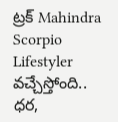ట్రక్ Mahindra Scorpio Lifestyler వచ్చేస్తోంది.. ధర,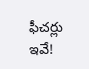ఫీచర్లు ఇవే!